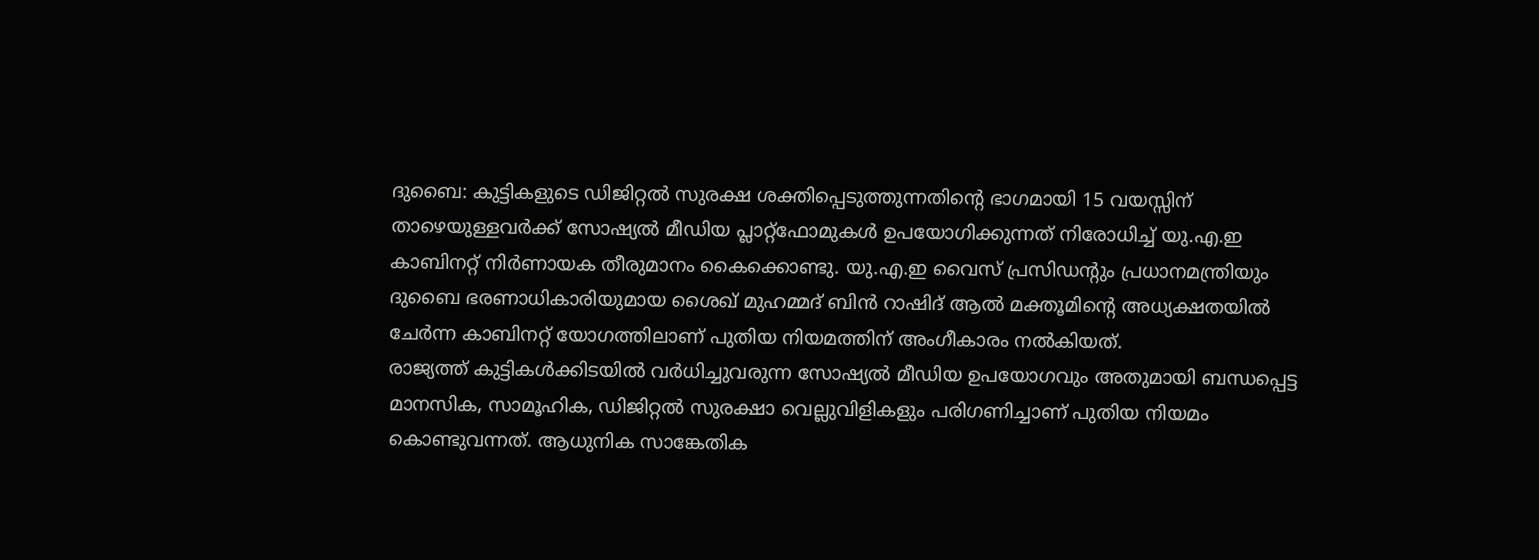ദുബൈ: കുട്ടികളുടെ ഡിജിറ്റൽ സുരക്ഷ ശക്തിപ്പെടുത്തുന്നതിന്റെ ഭാഗമായി 15 വയസ്സിന് താഴെയുള്ളവർക്ക് സോഷ്യൽ മീഡിയ പ്ലാറ്റ്ഫോമുകൾ ഉപയോഗിക്കുന്നത് നിരോധിച്ച് യു.എ.ഇ കാബിനറ്റ് നിർണായക തീരുമാനം കൈക്കൊണ്ടു. യു.എ.ഇ വൈസ് പ്രസിഡന്റും പ്രധാനമന്ത്രിയും ദുബൈ ഭരണാധികാരിയുമായ ശൈഖ് മുഹമ്മദ് ബിൻ റാഷിദ് ആൽ മക്തൂമിന്റെ അധ്യക്ഷതയിൽ ചേർന്ന കാബിനറ്റ് യോഗത്തിലാണ് പുതിയ നിയമത്തിന് അംഗീകാരം നൽകിയത്.
രാജ്യത്ത് കുട്ടികൾക്കിടയിൽ വർധിച്ചുവരുന്ന സോഷ്യൽ മീഡിയ ഉപയോഗവും അതുമായി ബന്ധപ്പെട്ട മാനസിക, സാമൂഹിക, ഡിജിറ്റൽ സുരക്ഷാ വെല്ലുവിളികളും പരിഗണിച്ചാണ് പുതിയ നിയമം കൊണ്ടുവന്നത്. ആധുനിക സാങ്കേതിക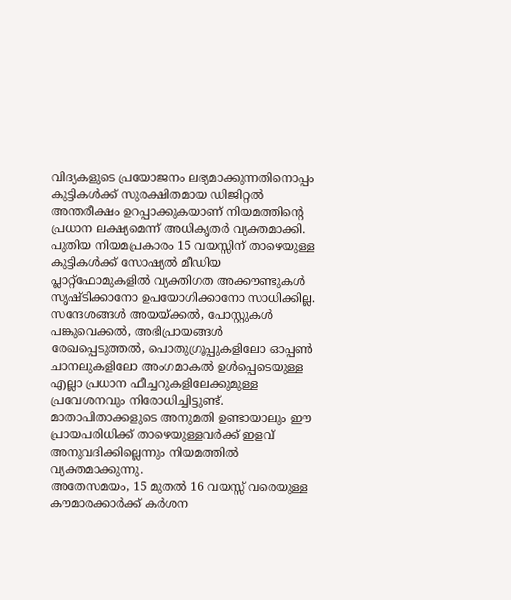വിദ്യകളുടെ പ്രയോജനം ലഭ്യമാക്കുന്നതിനൊപ്പം കുട്ടികൾക്ക് സുരക്ഷിതമായ ഡിജിറ്റൽ അന്തരീക്ഷം ഉറപ്പാക്കുകയാണ് നിയമത്തിന്റെ പ്രധാന ലക്ഷ്യമെന്ന് അധികൃതർ വ്യക്തമാക്കി.
പുതിയ നിയമപ്രകാരം 15 വയസ്സിന് താഴെയുള്ള കുട്ടികൾക്ക് സോഷ്യൽ മീഡിയ പ്ലാറ്റ്ഫോമുകളിൽ വ്യക്തിഗത അക്കൗണ്ടുകൾ സൃഷ്ടിക്കാനോ ഉപയോഗിക്കാനോ സാധിക്കില്ല. സന്ദേശങ്ങൾ അയയ്ക്കൽ, പോസ്റ്റുകൾ പങ്കുവെക്കൽ, അഭിപ്രായങ്ങൾ രേഖപ്പെടുത്തൽ, പൊതുഗ്രൂപ്പുകളിലോ ഓപ്പൺ ചാനലുകളിലോ അംഗമാകൽ ഉൾപ്പെടെയുള്ള എല്ലാ പ്രധാന ഫീച്ചറുകളിലേക്കുമുള്ള പ്രവേശനവും നിരോധിച്ചിട്ടുണ്ട്. മാതാപിതാക്കളുടെ അനുമതി ഉണ്ടായാലും ഈ പ്രായപരിധിക്ക് താഴെയുള്ളവർക്ക് ഇളവ് അനുവദിക്കില്ലെന്നും നിയമത്തിൽ വ്യക്തമാക്കുന്നു.
അതേസമയം, 15 മുതൽ 16 വയസ്സ് വരെയുള്ള കൗമാരക്കാർക്ക് കർശന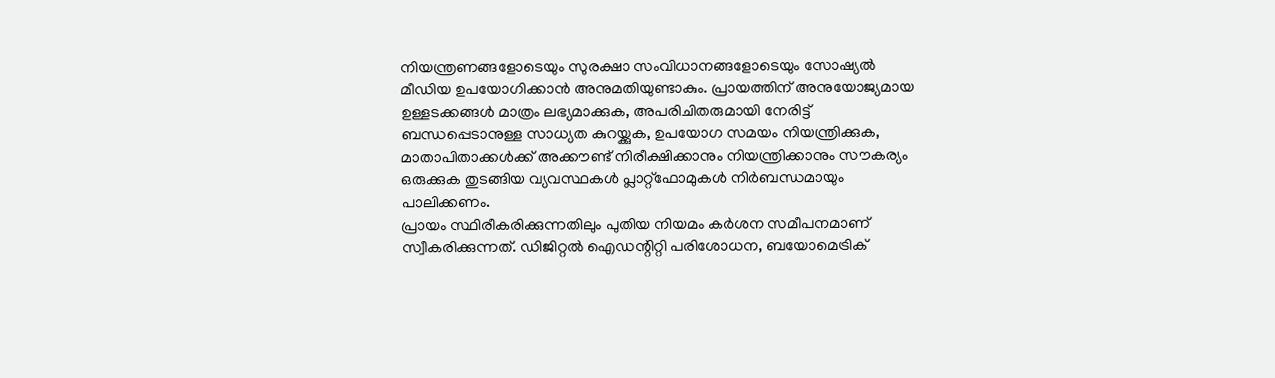നിയന്ത്രണങ്ങളോടെയും സുരക്ഷാ സംവിധാനങ്ങളോടെയും സോഷ്യൽ മീഡിയ ഉപയോഗിക്കാൻ അനുമതിയുണ്ടാകും. പ്രായത്തിന് അനുയോജ്യമായ ഉള്ളടക്കങ്ങൾ മാത്രം ലഭ്യമാക്കുക, അപരിചിതരുമായി നേരിട്ട് ബന്ധപ്പെടാനുള്ള സാധ്യത കുറയ്ക്കുക, ഉപയോഗ സമയം നിയന്ത്രിക്കുക, മാതാപിതാക്കൾക്ക് അക്കൗണ്ട് നിരീക്ഷിക്കാനും നിയന്ത്രിക്കാനും സൗകര്യം ഒരുക്കുക തുടങ്ങിയ വ്യവസ്ഥകൾ പ്ലാറ്റ്ഫോമുകൾ നിർബന്ധമായും പാലിക്കണം.
പ്രായം സ്ഥിരീകരിക്കുന്നതിലും പുതിയ നിയമം കർശന സമീപനമാണ് സ്വീകരിക്കുന്നത്. ഡിജിറ്റൽ ഐഡന്റിറ്റി പരിശോധന, ബയോമെട്രിക്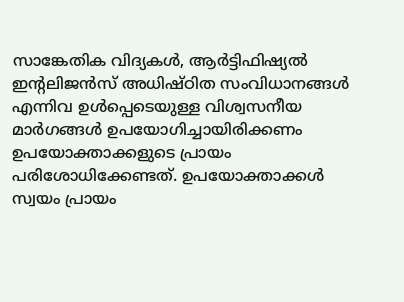സാങ്കേതിക വിദ്യകൾ, ആർട്ടിഫിഷ്യൽ ഇന്റലിജൻസ് അധിഷ്ഠിത സംവിധാനങ്ങൾ എന്നിവ ഉൾപ്പെടെയുള്ള വിശ്വസനീയ മാർഗങ്ങൾ ഉപയോഗിച്ചായിരിക്കണം ഉപയോക്താക്കളുടെ പ്രായം പരിശോധിക്കേണ്ടത്. ഉപയോക്താക്കൾ സ്വയം പ്രായം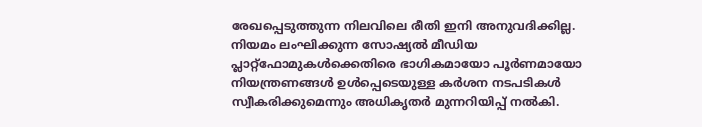രേഖപ്പെടുത്തുന്ന നിലവിലെ രീതി ഇനി അനുവദിക്കില്ല.
നിയമം ലംഘിക്കുന്ന സോഷ്യൽ മീഡിയ പ്ലാറ്റ്ഫോമുകൾക്കെതിരെ ഭാഗികമായോ പൂർണമായോ നിയന്ത്രണങ്ങൾ ഉൾപ്പെടെയുള്ള കർശന നടപടികൾ സ്വീകരിക്കുമെന്നും അധികൃതർ മുന്നറിയിപ്പ് നൽകി.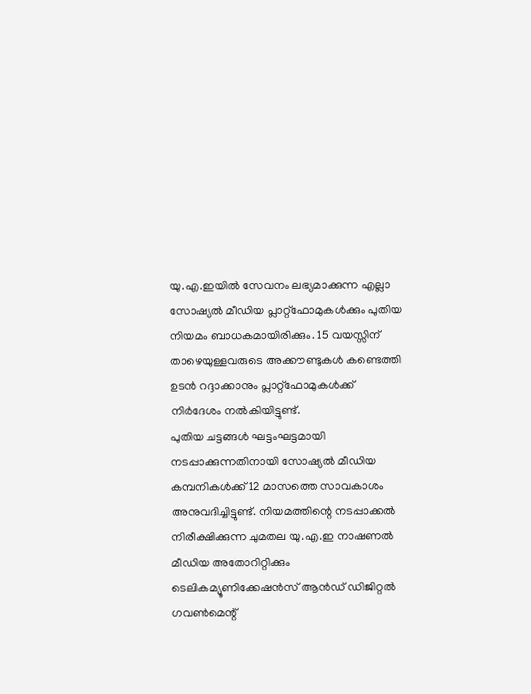യു.എ.ഇയിൽ സേവനം ലഭ്യമാക്കുന്ന എല്ലാ സോഷ്യൽ മീഡിയ പ്ലാറ്റ്ഫോമുകൾക്കും പുതിയ നിയമം ബാധകമായിരിക്കും. 15 വയസ്സിന് താഴെയുള്ളവരുടെ അക്കൗണ്ടുകൾ കണ്ടെത്തി ഉടൻ റദ്ദാക്കാനും പ്ലാറ്റ്ഫോമുകൾക്ക് നിർദേശം നൽകിയിട്ടുണ്ട്.
പുതിയ ചട്ടങ്ങൾ ഘട്ടംഘട്ടമായി നടപ്പാക്കുന്നതിനായി സോഷ്യൽ മീഡിയ കമ്പനികൾക്ക് 12 മാസത്തെ സാവകാശം അനുവദിച്ചിട്ടുണ്ട്. നിയമത്തിന്റെ നടപ്പാക്കൽ നിരീക്ഷിക്കുന്ന ചുമതല യു.എ.ഇ നാഷണൽ മീഡിയ അതോറിറ്റിക്കും ടെലികമ്യൂണിക്കേഷൻസ് ആൻഡ് ഡിജിറ്റൽ ഗവൺമെന്റ്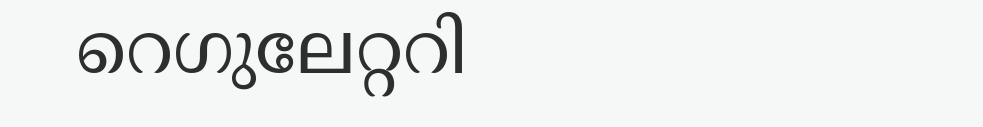റെഗുലേറ്ററി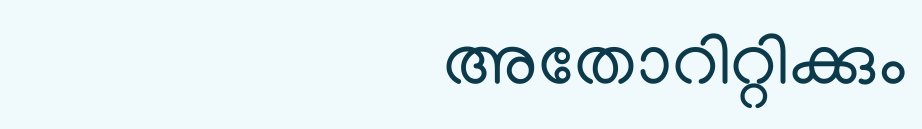അതോറിറ്റിക്കും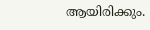ആയിരിക്കും.